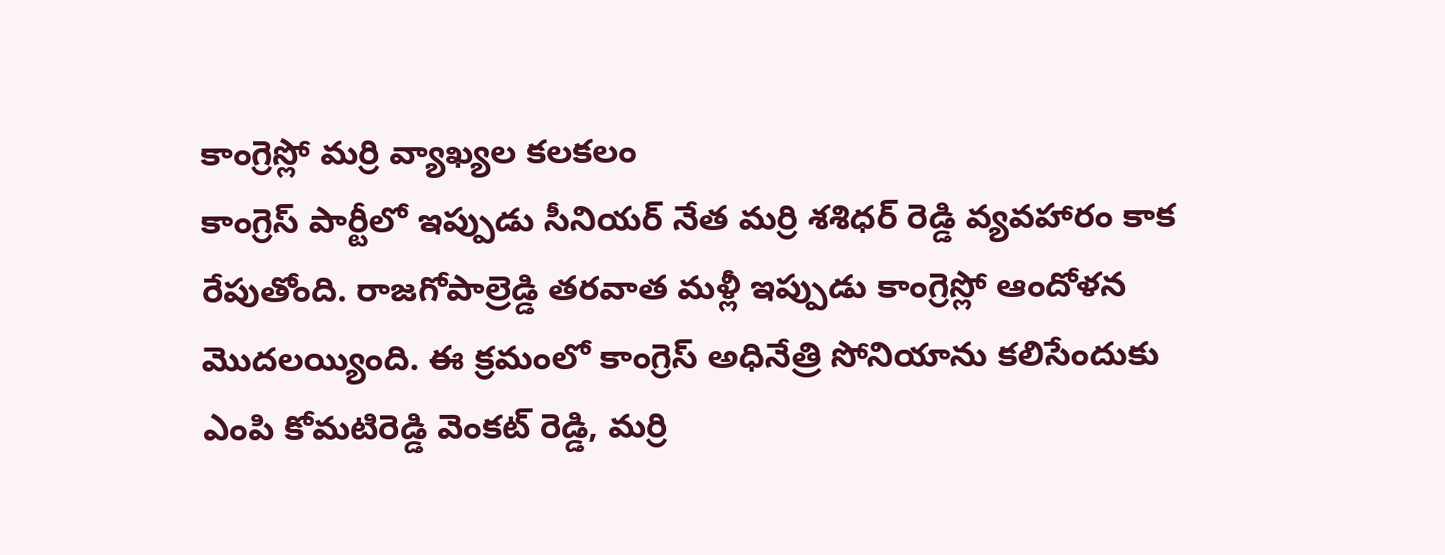కాంగ్రెస్లో మర్రి వ్యాఖ్యల కలకలం
కాంగ్రెస్ పార్టీలో ఇప్పుడు సీనియర్ నేత మర్రి శశిధర్ రెడ్డి వ్యవహారం కాక రేపుతోంది. రాజగోపాల్రెడ్డి తరవాత మళ్లీ ఇప్పుడు కాంగ్రెస్లో ఆందోళన మొదలయ్యింది. ఈ క్రమంలో కాంగ్రెస్ అధినేత్రి సోనియాను కలిసేందుకు ఎంపి కోమటిరెడ్డి వెంకట్ రెడ్డి, మర్రి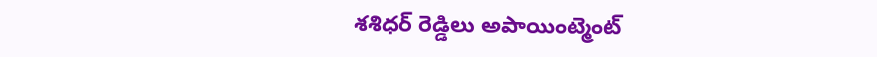శశిధర్ రెడ్డిలు అపాయింట్మెంట్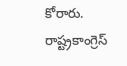కోరారు. రాష్ట్రకాంగ్రెస్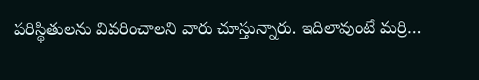పరిస్థితులను వివరించాలని వారు చూస్తున్నారు. ఇదిలావుంటే మర్రి…